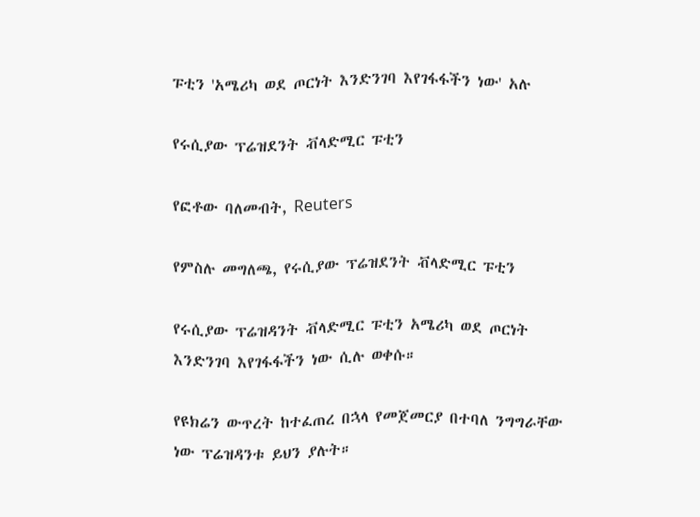ፑቲን 'አሜሪካ ወደ ጦርነት እንድንገባ እየገፋፋችን ነው' አሉ

የሩሲያው ፕሬዝደንት ቭላድሚር ፑቲን

የፎቶው ባለመብት, Reuters

የምስሉ መግለጫ, የሩሲያው ፕሬዝደንት ቭላድሚር ፑቲን

የሩሲያው ፕሬዝዳንት ቭላድሚር ፑቲን አሜሪካ ወደ ጦርነት እንድንገባ እየገፋፋችን ነው ሲሉ ወቀሱ።

የዩክሬን ውጥረት ከተፈጠረ በኋላ የመጀመርያ በተባለ ንግግራቸው ነው ፕሬዝዳንቱ ይህን ያሉት።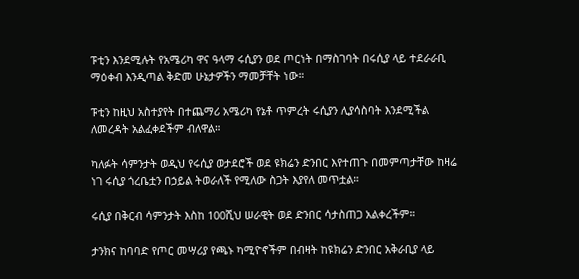ፑቲን እንደሚሉት የአሜሪካ ዋና ዓላማ ሩሲያን ወደ ጦርነት በማስገባት በሩሲያ ላይ ተደራራቢ ማዕቀብ እንዲጣል ቅድመ ሁኔታዎችን ማመቻቸት ነው።

ፑቲን ከዚህ አስተያየት በተጨማሪ አሜሪካ የኔቶ ጥምረት ሩሲያን ሊያሳስባት እንደሚችል ለመረዳት አልፈቀደችም ብለዋል።

ካለፉት ሳምንታት ወዲህ የሩሲያ ወታደሮች ወደ ዩክሬን ድንበር እየተጠጉ በመምጣታቸው ከዛሬ ነገ ሩሲያ ጎረቤቷን በኃይል ትወራለች የሚለው ስጋት እያየለ መጥቷል።

ሩሲያ በቅርብ ሳምንታት እስከ 100ሺህ ሠራዊት ወደ ድንበር ሳታስጠጋ አልቀረችም።

ታንክና ከባባድ የጦር መሣሪያ የጫኑ ካሚዮኖችም በብዛት ከዩክሬን ድንበር አቅራቢያ ላይ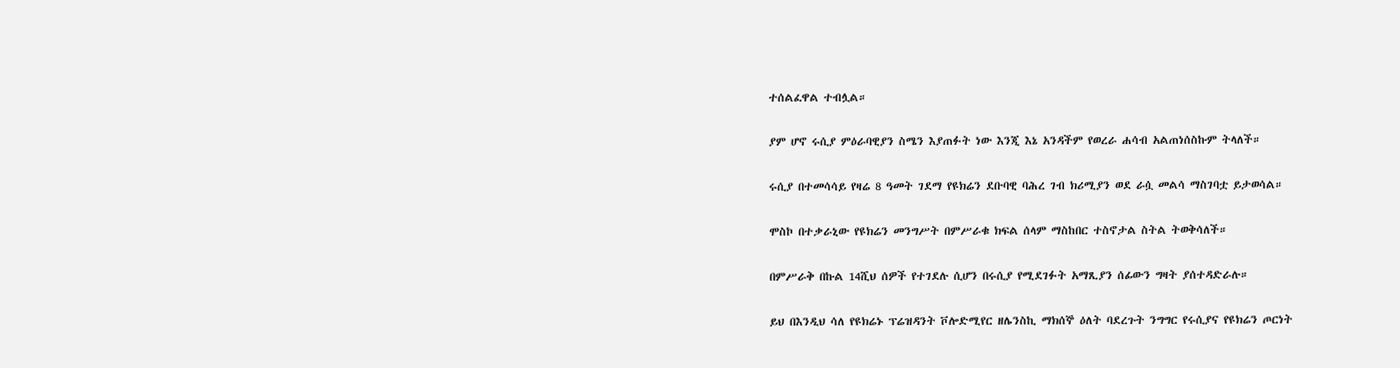ተሰልፈዋል ተብሏል።

ያም ሆኖ ሩሲያ ምዕራባዊያን ስሜን እያጠፉት ነው እንጂ እኔ አንዳችም የወረራ ሐሳብ አልጠነሰስኩም ትላለች።

ሩሲያ በተመሳሳይ የዛሬ 8 ዓመት ገደማ የዩክሬን ደቡባዊ ባሕረ ገብ ክሪሚያን ወደ ራሷ መልሳ ማስገባቷ ይታወሳል።

ሞስኮ በተቃራኒው የዩክሬን መንግሥት በምሥራቁ ክፍል ሰላም ማስከበር ተስኖታል ስትል ትወቅሳለች።

በምሥራቅ በኩል 14ሺህ ሰዎች የተገደሉ ሲሆን በሩሲያ የሚደገፉት አማጺያን ሰፊውን ግዛት ያሰተዳድራሉ።

ይህ በእንዲህ ሳለ የዩክሬኑ ፕሬዝዳንት ቮሎድሚየር ዘሌንስኪ ማክሰኞ ዕለት ባደረጉት ንግግር የሩሲያና የዩክሬን ጦርነት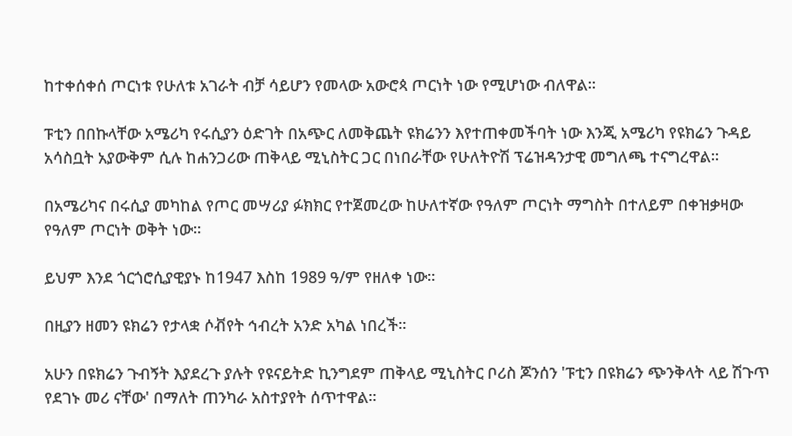ከተቀሰቀሰ ጦርነቱ የሁለቱ አገራት ብቻ ሳይሆን የመላው አውሮጳ ጦርነት ነው የሚሆነው ብለዋል።

ፑቲን በበኩላቸው አሜሪካ የሩሲያን ዕድገት በአጭር ለመቅጨት ዩክሬንን እየተጠቀመችባት ነው እንጂ አሜሪካ የዩክሬን ጉዳይ አሳስቧት አያውቅም ሲሉ ከሐንጋሪው ጠቅላይ ሚኒስትር ጋር በነበራቸው የሁለትዮሽ ፕሬዝዳንታዊ መግለጫ ተናግረዋል።

በአሜሪካና በሩሲያ መካከል የጦር መሣሪያ ፉክክር የተጀመረው ከሁለተኛው የዓለም ጦርነት ማግስት በተለይም በቀዝቃዛው የዓለም ጦርነት ወቅት ነው።

ይህም እንደ ጎርጎሮሲያዊያኑ ከ1947 እስከ 1989 ዓ/ም የዘለቀ ነው።

በዚያን ዘመን ዩክሬን የታላቋ ሶቭየት ኅብረት አንድ አካል ነበረች።

አሁን በዩክሬን ጉብኝት እያደረጉ ያሉት የዩናይትድ ኪንግደም ጠቅላይ ሚኒስትር ቦሪስ ጆንሰን 'ፑቲን በዩክሬን ጭንቅላት ላይ ሽጉጥ የደገኑ መሪ ናቸው' በማለት ጠንካራ አስተያየት ሰጥተዋል።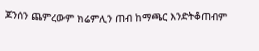ጆንሰን ጨምረውም ክሬምሊን ጠብ ከማጫር እንድትቆጠብም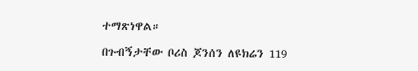ተማጽነዋል።

በጉብኝታቸው ቦሪስ ጆንሰን ለዩክሬን 119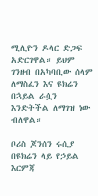ሚሊዮን ዶላር ድጋፍ አድርገዋል። ይህም ገንዘብ በአካባቢው ሰላም ለማስፈን እና ዩክሬን በኋይል ራሷን እንድትችል ለማገዝ ነው ብለዋል።

ቦሪስ ጆንሰን ሩሲያ በዩክሬን ላይ የኃይል እርምጃ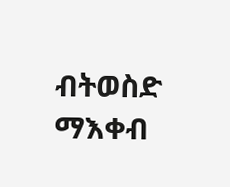ብትወስድ ማእቀብ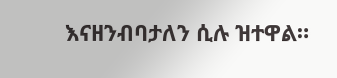እናዘንብባታለን ሲሉ ዝተዋል።